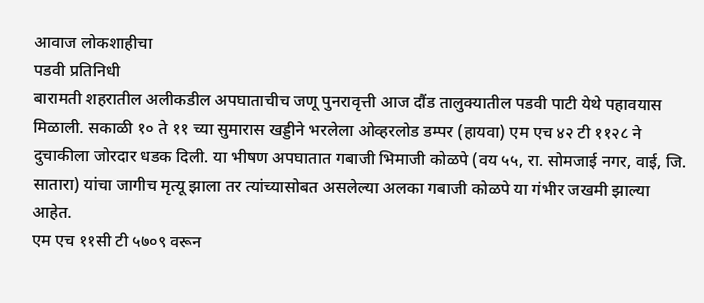आवाज लोकशाहीचा
पडवी प्रतिनिधी
बारामती शहरातील अलीकडील अपघाताचीच जणू पुनरावृत्ती आज दौंड तालुक्यातील पडवी पाटी येथे पहावयास मिळाली. सकाळी १० ते ११ च्या सुमारास खड्डीने भरलेला ओव्हरलोड डम्पर (हायवा) एम एच ४२ टी ११२८ ने दुचाकीला जोरदार धडक दिली. या भीषण अपघातात गबाजी भिमाजी कोळपे (वय ५५, रा. सोमजाई नगर, वाई, जि. सातारा) यांचा जागीच मृत्यू झाला तर त्यांच्यासोबत असलेल्या अलका गबाजी कोळपे या गंभीर जखमी झाल्या आहेत.
एम एच ११सी टी ५७०९ वरून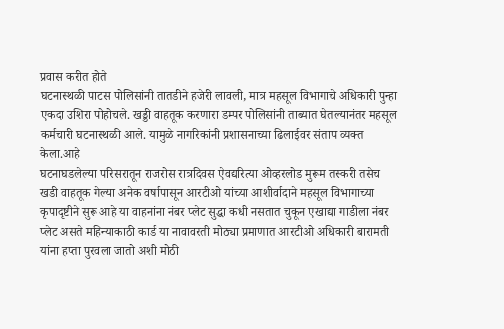प्रवास करीत होते
घटनास्थळी पाटस पोलिसांनी तातडीने हजेरी लावली, मात्र महसूल विभागाचे अधिकारी पुन्हा एकदा उशिरा पोहोचले. खड्डी वाहतूक करणारा डम्पर पोलिसांनी ताब्यात घेतल्यानंतर महसूल कर्मचारी घटनास्थळी आले. यामुळे नागरिकांनी प्रशासनाच्या ढिलाईवर संताप व्यक्त केला.आहे
घटनाघडलेल्या परिसरातून राजरोस रात्रदिवस ऐवद्यरित्या ओव्हरलोड मुरूम तस्करी तसेच खडी वाहतूक गेल्या अनेक वर्षापासून आरटीओ यांच्या आशीर्वादाने महसूल विभागाच्या कृपादृष्टीने सुरू आहे या वाहनांना नंबर प्लेट सुद्धा कधी नसतात चुकून एखाद्या गाडीला नंबर प्लेट असते महिन्याकाठी कार्ड या नावावरती मोठ्या प्रमाणात आरटीओ अधिकारी बारामती यांना हप्ता पुरवला जातो अशी मोठी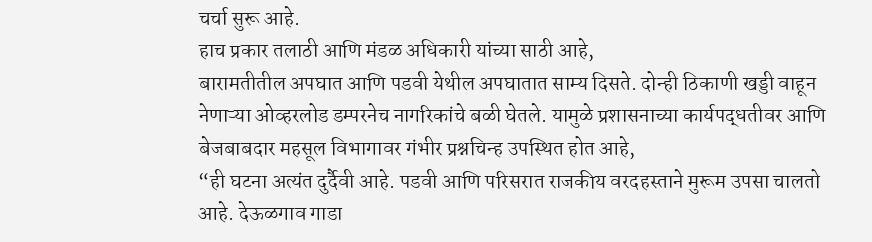चर्चा सुरू आहे.
हाच प्रकार तलाठी आणि मंडळ अधिकारी यांच्या साठी आहे,
बारामतीतील अपघात आणि पडवी येथील अपघातात साम्य दिसते. दोन्ही ठिकाणी खड्डी वाहून नेणाऱ्या ओव्हरलोड डम्परनेच नागरिकांचे बळी घेतले. यामुळे प्रशासनाच्या कार्यपद्धतीवर आणि बेजबाबदार महसूल विभागावर गंभीर प्रश्नचिन्ह उपस्थित होत आहे,
“ही घटना अत्यंत दुर्दैवी आहे. पडवी आणि परिसरात राजकीय वरदहस्ताने मुरूम उपसा चालतो आहे. देऊळगाव गाडा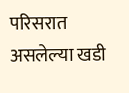परिसरात असलेल्या खडी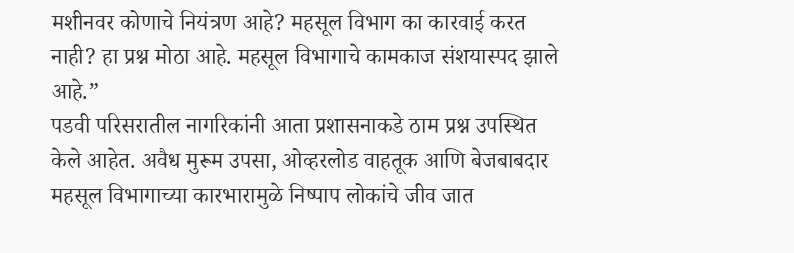मशीनवर कोणाचे नियंत्रण आहे? महसूल विभाग का कारवाई करत नाही? हा प्रश्न मोठा आहे. महसूल विभागाचे कामकाज संशयास्पद झाले आहे.”
पडवी परिसरातील नागरिकांनी आता प्रशासनाकडे ठाम प्रश्न उपस्थित केले आहेत. अवैध मुरूम उपसा, ओव्हरलोड वाहतूक आणि बेजबाबदार महसूल विभागाच्या कारभारामुळे निष्पाप लोकांचे जीव जात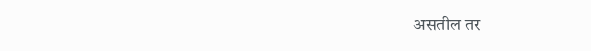असतील तर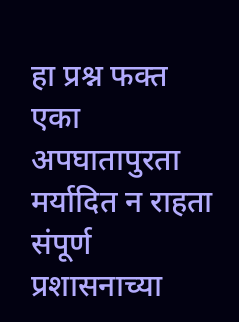हा प्रश्न फक्त एका अपघातापुरता मर्यादित न राहता संपूर्ण प्रशासनाच्या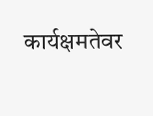कार्यक्षमतेवर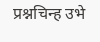प्रश्नचिन्ह उभे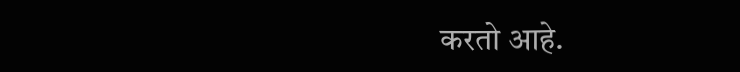करतो आहे.